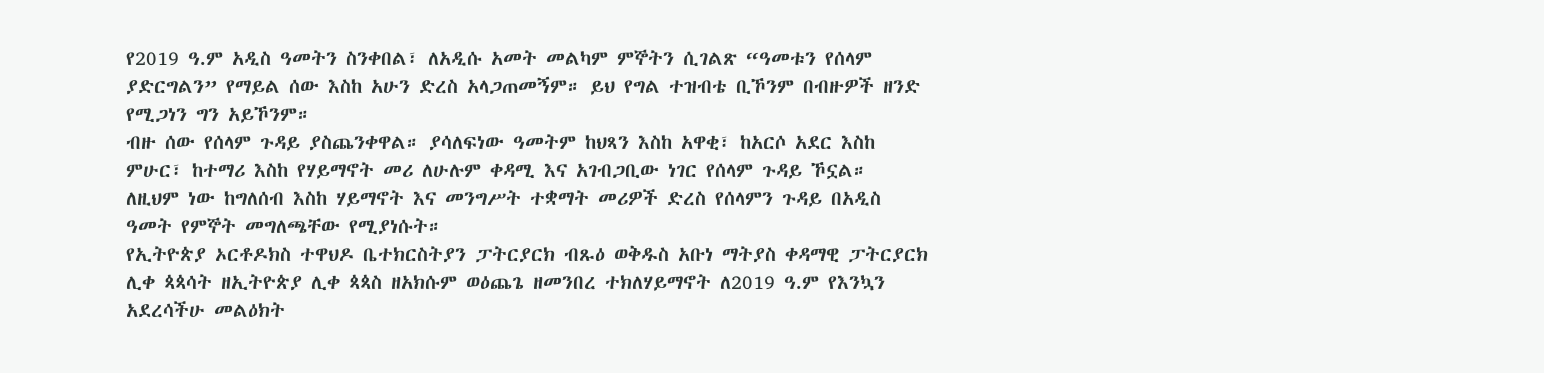የ2019 ዓ.ም አዲስ ዓመትን ስንቀበል፣ ለአዲሱ አመት መልካም ምኞትን ሲገልጽ “ዓመቱን የሰላም ያድርግልን” የማይል ሰው እስከ አሁን ድረስ አላጋጠመኝም። ይህ የግል ተዝብቴ ቢኾንም በብዙዎች ዘንድ የሚጋነን ግን አይኾንም።
ብዙ ሰው የሰላም ጉዳይ ያስጨንቀዋል። ያሳለፍነው ዓመትም ከህጻን እስከ አዋቂ፣ ከአርሶ አደር እስከ ምሁር፣ ከተማሪ እስከ የሃይማኖት መሪ ለሁሉም ቀዳሚ እና አገብጋቢው ነገር የሰላም ጉዳይ ኾኗል።
ለዚህም ነው ከግለሰብ እስከ ሃይማኖት እና መንግሥት ተቋማት መሪዎች ድረስ የሰላምን ጉዳይ በአዲስ ዓመት የምኞት መግለጫቸው የሚያነሱት።
የኢትዮጵያ ኦርቶዶክስ ተዋህዶ ቤተክርስትያን ፓትርያርክ ብጹዕ ወቅዱስ አቡነ ማትያስ ቀዳማዊ ፓትርያርክ ሊቀ ጳጳሳት ዘኢትዮጵያ ሊቀ ጳጳስ ዘአክሱም ወዕጨጌ ዘመንበረ ተክለሃይማኖት ለ2019 ዓ.ም የእንኳን አደረሳችሁ መልዕክት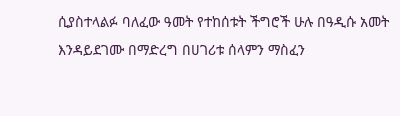ሲያስተላልፉ ባለፈው ዓመት የተከሰቱት ችግሮች ሁሉ በዓዲሱ አመት እንዳይደገሙ በማድረግ በሀገሪቱ ሰላምን ማስፈን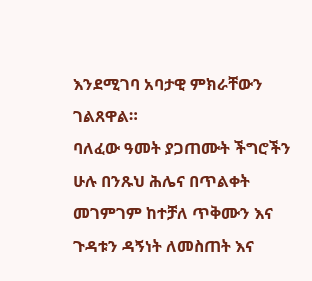እንደሚገባ አባታዊ ምክራቸውን ገልጸዋል።
ባለፈው ዓመት ያጋጠሙት ችግሮችን ሁሉ በንጹህ ሕሌና በጥልቀት መገምገም ከተቻለ ጥቅሙን እና ጉዳቱን ዳኝነት ለመስጠት እና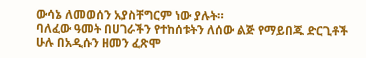ውሳኔ ለመወሰን አያስቸግርም ነው ያሉት።
ባለፈው ዓመት በሀገራችን የተከሰቱትን ለሰው ልጅ የማይበጁ ድርጊቶች ሁሉ በአዲሱን ዘመን ፈጽሞ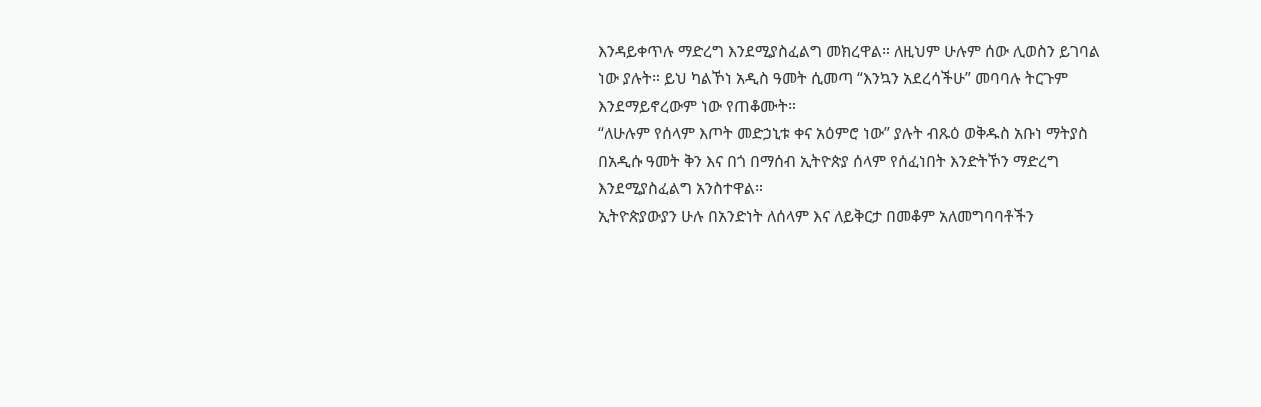እንዳይቀጥሉ ማድረግ እንደሚያስፈልግ መክረዋል። ለዚህም ሁሉም ሰው ሊወስን ይገባል ነው ያሉት። ይህ ካልኾነ አዲስ ዓመት ሲመጣ “እንኳን አደረሳችሁ” መባባሉ ትርጉም እንደማይኖረውም ነው የጠቆሙት።
“ለሁሉም የሰላም እጦት መድኃኒቱ ቀና አዕምሮ ነው” ያሉት ብጹዕ ወቅዱስ አቡነ ማትያስ በአዲሱ ዓመት ቅን እና በጎ በማሰብ ኢትዮጵያ ሰላም የሰፈነበት እንድትኾን ማድረግ እንደሚያስፈልግ አንስተዋል።
ኢትዮጵያውያን ሁሉ በአንድነት ለሰላም እና ለይቅርታ በመቆም አለመግባባቶችን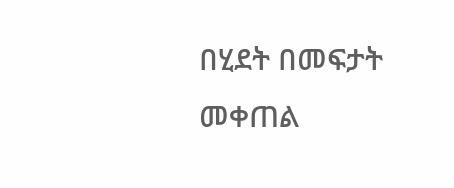በሂደት በመፍታት መቀጠል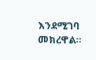እንደሚገባ መክረዋል።